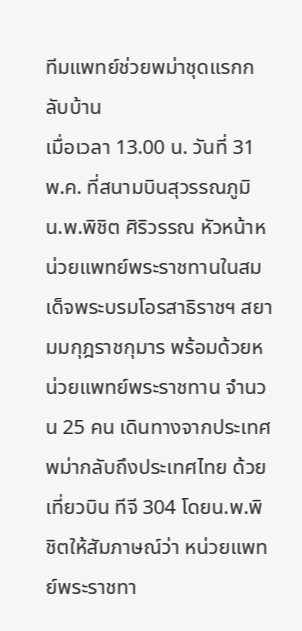ทีมแพทย์ช่วยพม่าชุดแรกกลับบ้าน
เมื่อเวลา 13.00 น. วันที่ 31 พ.ค. ที่สนามบินสุวรรณภูมิ น.พ.พิชิต ศิริวรรณ หัวหน้าหน่วยแพทย์พระราชทานในสมเด็จพระบรมโอรสาธิราชฯ สยามมกุฎราชกุมาร พร้อมด้วยหน่วยแพทย์พระราชทาน จำนวน 25 คน เดินทางจากประเทศพม่ากลับถึงประเทศไทย ด้วยเที่ยวบิน ทีจี 304 โดยน.พ.พิชิตให้สัมภาษณ์ว่า หน่วยแพทย์พระราชทา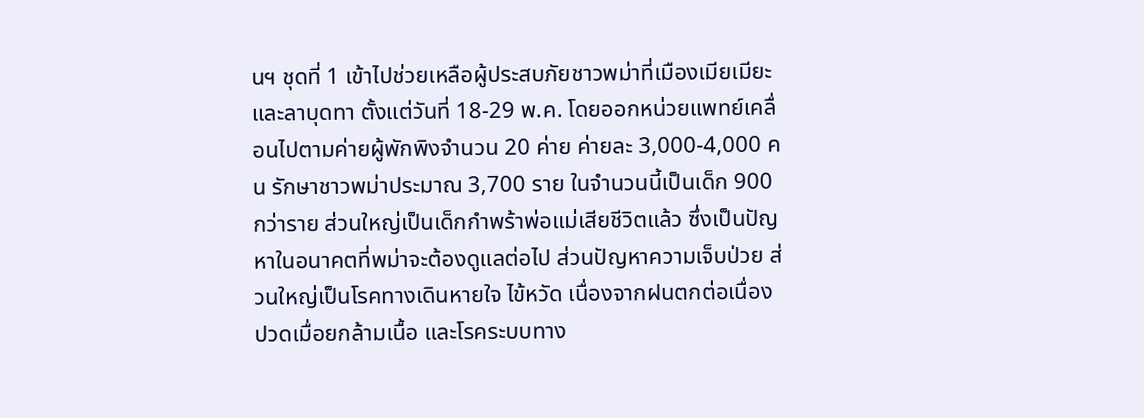นฯ ชุดที่ 1 เข้าไปช่วยเหลือผู้ประสบภัยชาวพม่าที่เมืองเมียเมียะ และลาบุดทา ตั้งแต่วันที่ 18-29 พ.ค. โดยออกหน่วยแพทย์เคลื่อนไปตามค่ายผู้พักพิงจำนวน 20 ค่าย ค่ายละ 3,000-4,000 คน รักษาชาวพม่าประมาณ 3,700 ราย ในจำนวนนี้เป็นเด็ก 900 กว่าราย ส่วนใหญ่เป็นเด็กกำพร้าพ่อแม่เสียชีวิตแล้ว ซึ่งเป็นปัญหาในอนาคตที่พม่าจะต้องดูแลต่อไป ส่วนปัญหาความเจ็บป่วย ส่วนใหญ่เป็นโรคทางเดินหายใจ ไข้หวัด เนื่องจากฝนตกต่อเนื่อง ปวดเมื่อยกล้ามเนื้อ และโรคระบบทาง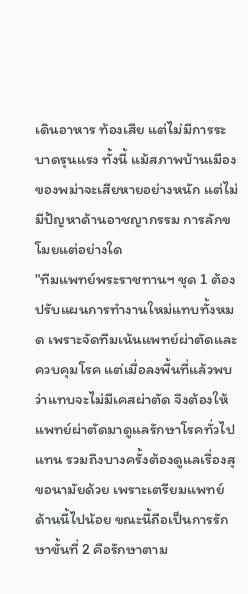เดินอาหาร ท้องเสีย แต่ไม่มีการระบาดรุนแรง ทั้งนี้ แม้สภาพบ้านเมืองของพม่าจะเสียหายอย่างหนัก แต่ไม่มีปัญหาด้านอาชญากรรม การลักขโมยแต่อย่างใด
"ทีมแพทย์พระราชทานฯ ชุด 1 ต้องปรับแผนการทำงานใหม่แทบทั้งหมด เพราะจัดทีมเน้นแพทย์ผ่าตัดและควบคุมโรค แต่เมื่อลงพื้นที่แล้วพบว่าแทบจะไม่มีเคสผ่าตัด จึงต้องให้แพทย์ผ่าตัดมาดูแลรักษาโรคทั่วไปแทน รวมถึงบางครั้งต้องดูแลเรื่องสุขอนามัยด้วย เพราะเตรียมแพทย์ด้านนี้ไปน้อย ขณะนี้ถือเป็นการรักษาขั้นที่ 2 คือรักษาตาม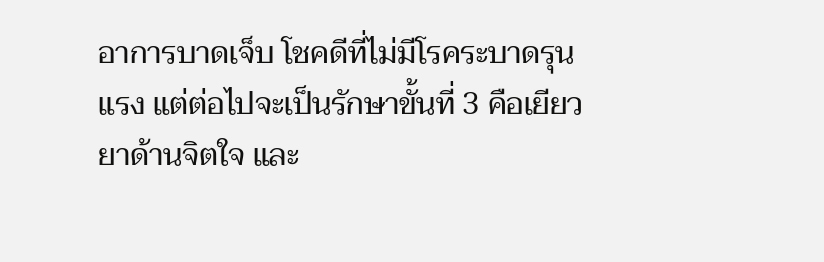อาการบาดเจ็บ โชคดีที่ไม่มีโรคระบาดรุนแรง แต่ต่อไปจะเป็นรักษาขั้นที่ 3 คือเยียวยาด้านจิตใจ และ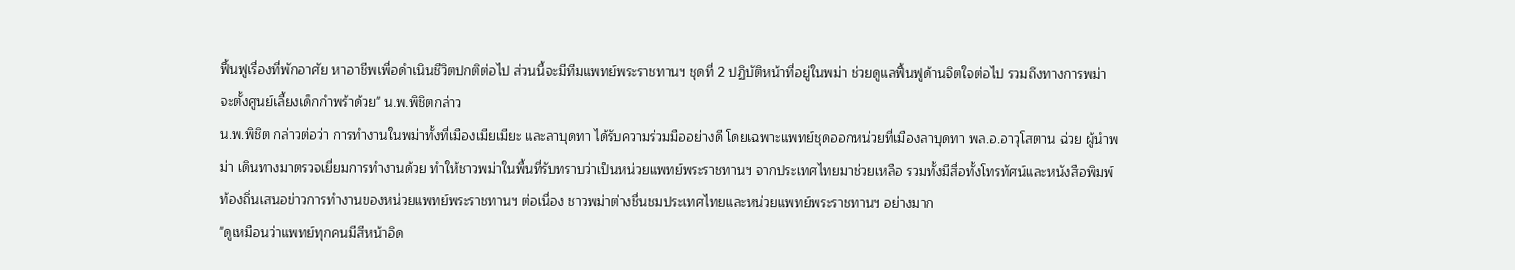ฟื้นฟูเรื่องที่พักอาศัย หาอาชีพเพื่อดำเนินชีวิตปกติต่อไป ส่วนนี้จะมีทีมแพทย์พระราชทานฯ ชุดที่ 2 ปฏิบัติหน้าที่อยู่ในพม่า ช่วยดูแลฟื้นฟูด้านจิตใจต่อไป รวมถึงทางการพม่าจะตั้งศูนย์เลี้ยงเด็กกำพร้าด้วย" น.พ.พิชิตกล่าว
น.พ.พิชิต กล่าวต่อว่า การทำงานในพม่าทั้งที่เมืองเมียเมียะ และลาบุดทา ได้รับความร่วมมืออย่างดี โดยเฉพาะแพทย์ชุดออกหน่วยที่เมืองลาบุดทา พล.อ.อาวุโสตาน ฉ่วย ผู้นำพม่า เดินทางมาตรวจเยี่ยมการทำงานด้วย ทำให้ชาวพม่าในพื้นที่รับทราบว่าเป็นหน่วยแพทย์พระราชทานฯ จากประเทศไทยมาช่วยเหลือ รวมทั้งมีสื่อทั้งโทรทัศน์และหนังสือพิมพ์ท้องถิ่นเสนอข่าวการทำงานของหน่วยแพทย์พระราชทานฯ ต่อเนื่อง ชาวพม่าต่างชื่นชมประเทศไทยและหน่วยแพทย์พระราชทานฯ อย่างมาก
"ดูเหมือนว่าแพทย์ทุกคนมีสีหน้าอิด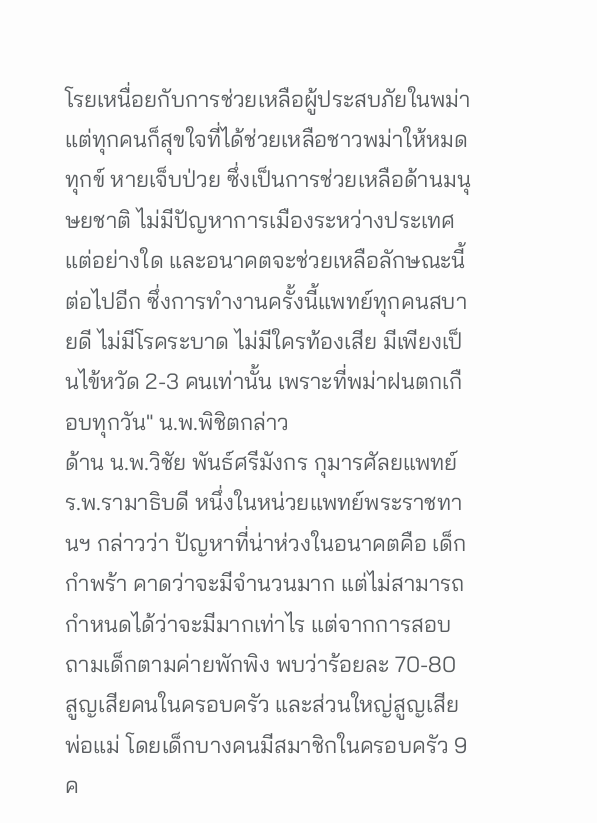โรยเหนื่อยกับการช่วยเหลือผู้ประสบภัยในพม่า แต่ทุกคนก็สุขใจที่ได้ช่วยเหลือชาวพม่าให้หมดทุกข์ หายเจ็บป่วย ซึ่งเป็นการช่วยเหลือด้านมนุษยชาติ ไม่มีปัญหาการเมืองระหว่างประเทศแต่อย่างใด และอนาคตจะช่วยเหลือลักษณะนี้ต่อไปอีก ซึ่งการทำงานครั้งนี้แพทย์ทุกคนสบายดี ไม่มีโรคระบาด ไม่มีใครท้องเสีย มีเพียงเป็นไข้หวัด 2-3 คนเท่านั้น เพราะที่พม่าฝนตกเกือบทุกวัน" น.พ.พิชิตกล่าว
ด้าน น.พ.วิชัย พันธ์ศรีมังกร กุมารศัลยแพทย์ ร.พ.รามาธิบดี หนึ่งในหน่วยแพทย์พระราชทานฯ กล่าวว่า ปัญหาที่น่าห่วงในอนาคตคือ เด็กกำพร้า คาดว่าจะมีจำนวนมาก แต่ไม่สามารถกำหนดได้ว่าจะมีมากเท่าไร แต่จากการสอบถามเด็กตามค่ายพักพิง พบว่าร้อยละ 70-80 สูญเสียคนในครอบครัว และส่วนใหญ่สูญเสียพ่อแม่ โดยเด็กบางคนมีสมาชิกในครอบครัว 9 ค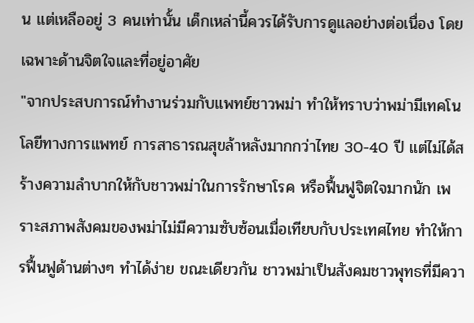น แต่เหลืออยู่ 3 คนเท่านั้น เด็กเหล่านี้ควรได้รับการดูแลอย่างต่อเนื่อง โดยเฉพาะด้านจิตใจและที่อยู่อาศัย
"จากประสบการณ์ทำงานร่วมกับแพทย์ชาวพม่า ทำให้ทราบว่าพม่ามีเทคโนโลยีทางการแพทย์ การสาธารณสุขล้าหลังมากกว่าไทย 30-40 ปี แต่ไม่ได้สร้างความลำบากให้กับชาวพม่าในการรักษาโรค หรือฟื้นฟูจิตใจมากนัก เพราะสภาพสังคมของพม่าไม่มีความซับซ้อนเมื่อเทียบกับประเทศไทย ทำให้การฟื้นฟูด้านต่างๆ ทำได้ง่าย ขณะเดียวกัน ชาวพม่าเป็นสังคมชาวพุทธที่มีควา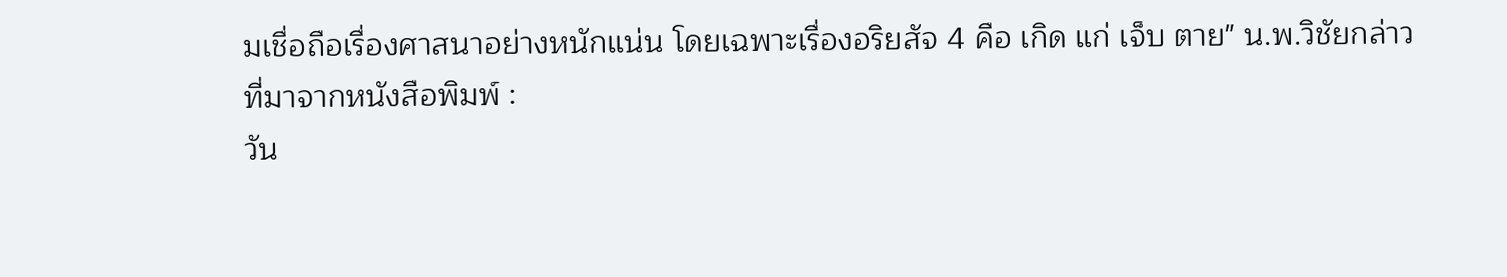มเชื่อถือเรื่องศาสนาอย่างหนักแน่น โดยเฉพาะเรื่องอริยสัจ 4 คือ เกิด แก่ เจ็บ ตาย" น.พ.วิชัยกล่าว
ที่มาจากหนังสือพิมพ์ :
วัน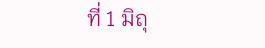ที่ 1 มิถุ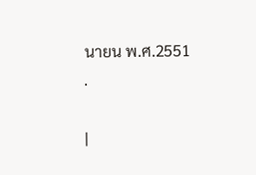นายน พ.ศ.2551
.

|